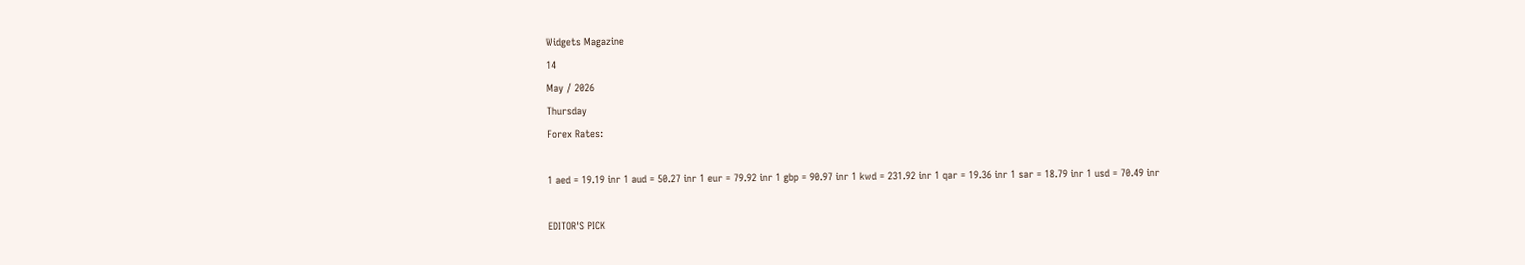Widgets Magazine
14
May / 2026
Thursday
Forex Rates:

1 aed = 19.19 inr 1 aud = 50.27 inr 1 eur = 79.92 inr 1 gbp = 90.97 inr 1 kwd = 231.92 inr 1 qar = 19.36 inr 1 sar = 18.79 inr 1 usd = 70.49 inr

EDITOR'S PICK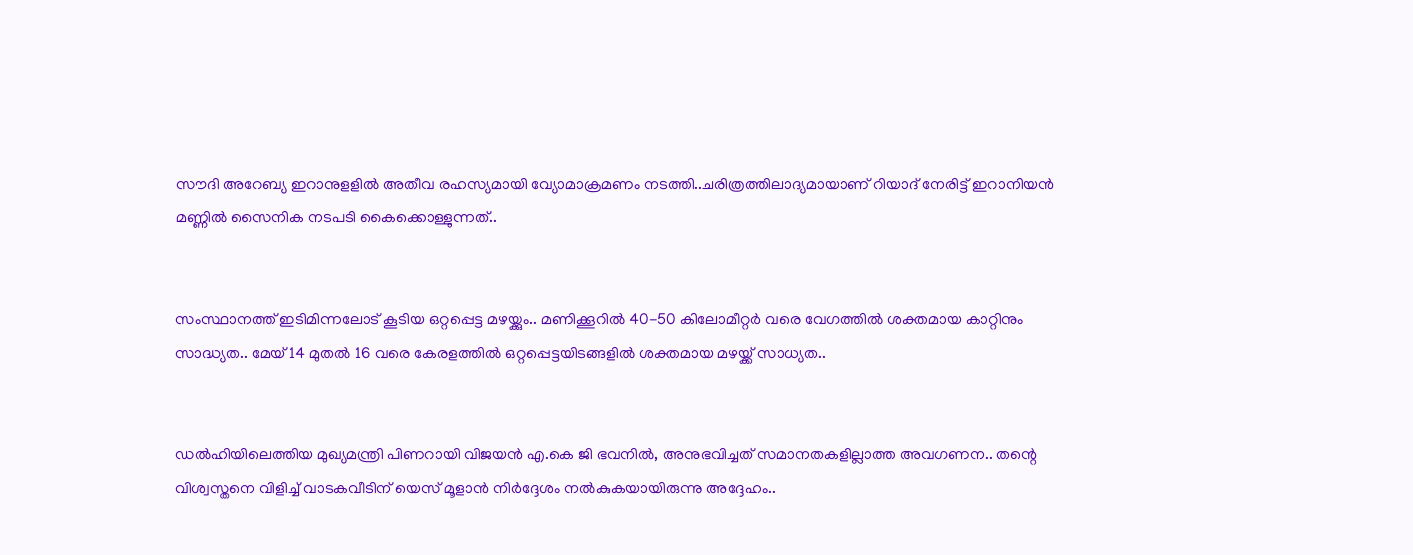സൗദി അറേബ്യ ഇറാനുളളിൽ അതീവ രഹസ്യമായി വ്യോമാക്രമണം നടത്തി..ചരിത്രത്തിലാദ്യമായാണ് റിയാദ് നേരിട്ട് ഇറാനിയൻ മണ്ണിൽ സൈനിക നടപടി കൈക്കൊള്ളുന്നത്..


സംസ്ഥാനത്ത് ഇടിമിന്നലോട് കൂടിയ ഒറ്റപ്പെട്ട മഴയ്ക്കും.. മണിക്കൂറിൽ 40-50 കിലോമീറ്റർ വരെ വേഗത്തിൽ ശക്തമായ കാറ്റിനും സാദ്ധ്യത.. മേയ് 14 മുതൽ 16 വരെ കേരളത്തിൽ ഒറ്റപ്പെട്ടയിടങ്ങളിൽ ശക്തമായ മഴയ്ക്ക് സാധ്യത..


ഡൽഹിയിലെത്തിയ മുഖ്യമന്ത്രി പിണറായി വിജയൻ എ.കെ ജി ഭവനിൽ, അനുഭവിച്ചത് സമാനതകളില്ലാത്ത അവഗണന.. തന്റെ വിശ്വസ്തനെ വിളിച്ച് വാടകവീടിന് യെസ് മൂളാൻ നിർദ്ദേശം നൽകുകയായിരുന്നു അദ്ദേഹം..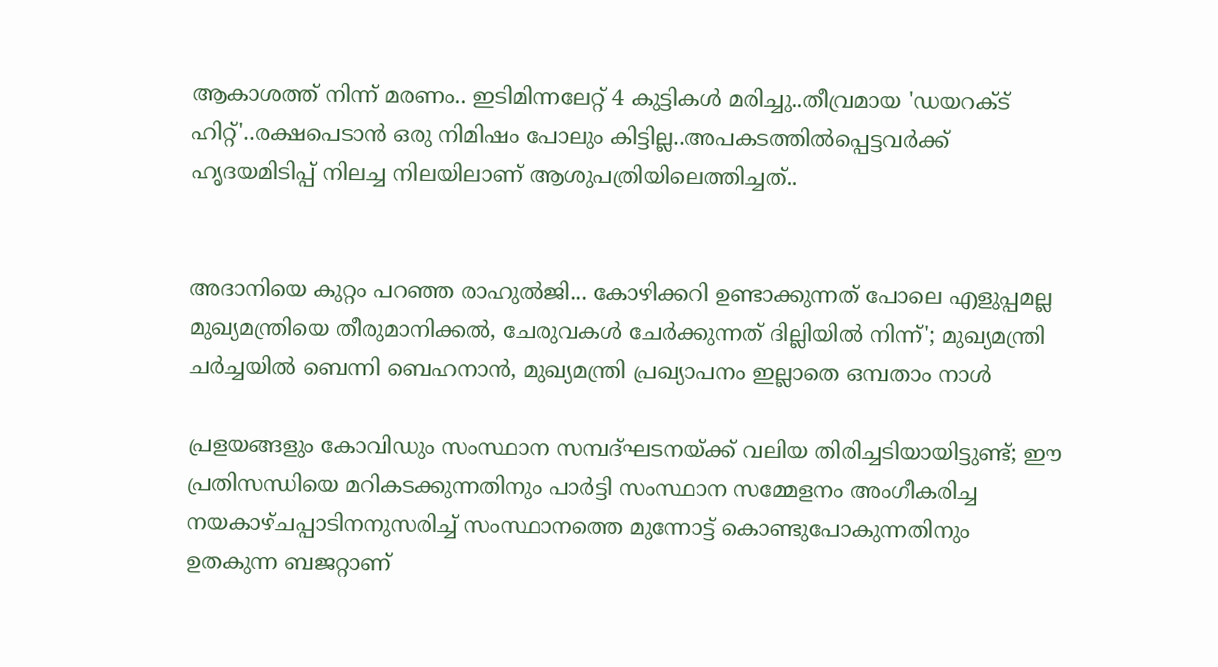ആകാശത്ത് നിന്ന് മരണം.. ഇടിമിന്നലേറ്റ് 4 കുട്ടികൾ മരിച്ചു..തീവ്രമായ 'ഡയറക്ട് ഹിറ്റ്'..രക്ഷപെടാൻ ഒരു നിമിഷം പോലും കിട്ടില്ല..അപകടത്തില്‍പ്പെട്ടവര്‍ക്ക് ഹൃദയമിടിപ്പ് നിലച്ച നിലയിലാണ് ആശുപത്രിയിലെത്തിച്ചത്..


അദാനിയെ കുറ്റം പറഞ്ഞ രാഹുൽജി... കോഴിക്കറി ഉണ്ടാക്കുന്നത് പോലെ എളുപ്പമല്ല മുഖ്യമന്ത്രിയെ തീരുമാനിക്കൽ, ചേരുവകൾ ചേർക്കുന്നത് ദില്ലിയിൽ നിന്ന്'; മുഖ്യമന്ത്രി ചർച്ചയിൽ ബെന്നി ബെഹനാൻ, മുഖ്യമന്ത്രി പ്രഖ്യാപനം ഇല്ലാതെ ഒമ്പതാം നാൾ

പ്രളയങ്ങളും കോവിഡും സംസ്ഥാന സമ്പദ്ഘടനയ്ക്ക് വലിയ തിരിച്ചടിയായിട്ടുണ്ട്; ഈ പ്രതിസന്ധിയെ മറികടക്കുന്നതിനും പാർട്ടി സംസ്ഥാന സമ്മേളനം അംഗീകരിച്ച നയകാഴ്ചപ്പാടിനനുസരിച്ച് സംസ്ഥാനത്തെ മുന്നോട്ട് കൊണ്ടുപോകുന്നതിനും ഉതകുന്ന ബജറ്റാണ്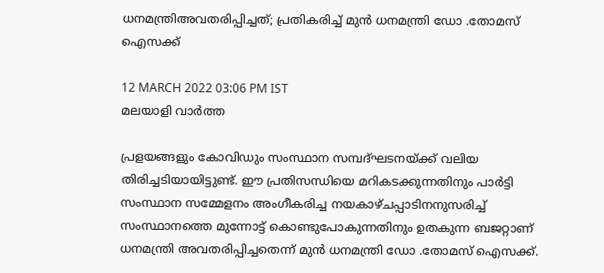ധനമന്ത്രിഅവതരിപ്പിച്ചത്; പ്രതികരിച്ച് മുൻ ധനമന്ത്രി ഡോ .തോമസ് ഐസക്ക്

12 MARCH 2022 03:06 PM IST
മലയാളി വാര്‍ത്ത

പ്രളയങ്ങളും കോവിഡും സംസ്ഥാന സമ്പദ്ഘടനയ്ക്ക് വലിയ തിരിച്ചടിയായിട്ടുണ്ട്. ഈ പ്രതിസന്ധിയെ മറികടക്കുന്നതിനും പാർട്ടി സംസ്ഥാന സമ്മേളനം അംഗീകരിച്ച നയകാഴ്ചപ്പാടിനനുസരിച്ച് സംസ്ഥാനത്തെ മുന്നോട്ട് കൊണ്ടുപോകുന്നതിനും ഉതകുന്ന ബജറ്റാണ് ധനമന്ത്രി അവതരിപ്പിച്ചതെന്ന് മുൻ ധനമന്ത്രി ഡോ .തോമസ് ഐസക്ക്.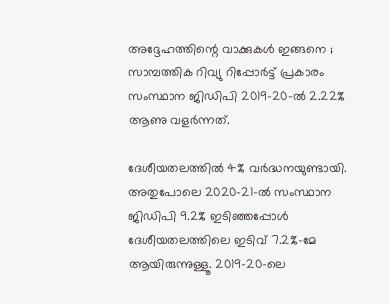അദ്ദേഹത്തിന്റെ വാക്കുകൾ ഇങ്ങനെ ; സാമ്പത്തിക റിവ്യു റിപ്പോർട്ട് പ്രകാരം സംസ്ഥാന ജിഡിപി 2019-20-ൽ 2.22% ആണു വളർന്നത്.

ദേശീയതലത്തിൽ 4% വർദ്ധനയുണ്ടായി. അതുപോലെ 2020-21-ൽ സംസ്ഥാന ജിഡിപി 9.2% ഇടിഞ്ഞപ്പോൾ ദേശീയതലത്തിലെ ഇടിവ് 7.2%-മേ ആയിരുന്നുള്ളൂ. 2019-20-ലെ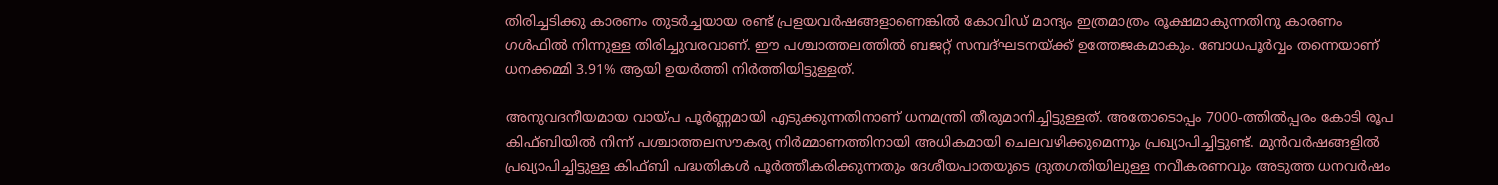തിരിച്ചടിക്കു കാരണം തുടർച്ചയായ രണ്ട് പ്രളയവർഷങ്ങളാണെങ്കിൽ കോവിഡ് മാന്ദ്യം ഇത്രമാത്രം രൂക്ഷമാകുന്നതിനു കാരണം ഗൾഫിൽ നിന്നുള്ള തിരിച്ചുവരവാണ്. ഈ പശ്ചാത്തലത്തിൽ ബജറ്റ് സമ്പദ്ഘടനയ്ക്ക് ഉത്തേജകമാകും. ബോധപൂർവ്വം തന്നെയാണ് ധനക്കമ്മി 3.91% ആയി ഉയർത്തി നിർത്തിയിട്ടുള്ളത്.

അനുവദനീയമായ വായ്പ പൂർണ്ണമായി എടുക്കുന്നതിനാണ് ധനമന്ത്രി തീരുമാനിച്ചിട്ടുള്ളത്. അതോടൊപ്പം 7000-ത്തിൽപ്പരം കോടി രൂപ കിഫ്ബിയിൽ നിന്ന് പശ്ചാത്തലസൗകര്യ നിർമ്മാണത്തിനായി അധികമായി ചെലവഴിക്കുമെന്നും പ്രഖ്യാപിച്ചിട്ടുണ്ട്. മുൻവർഷങ്ങളിൽ പ്രഖ്യാപിച്ചിട്ടുള്ള കിഫ്ബി പദ്ധതികൾ പൂർത്തീകരിക്കുന്നതും ദേശീയപാതയുടെ ദ്രുതഗതിയിലുള്ള നവീകരണവും അടുത്ത ധനവർഷം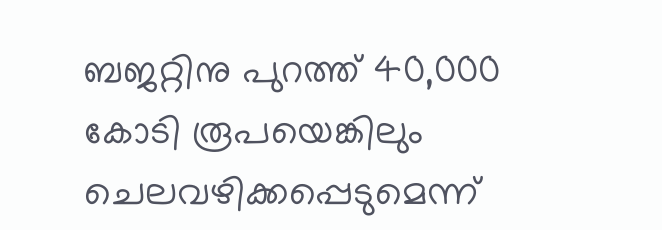ബജറ്റിനു പുറത്ത് 40,000 കോടി രൂപയെങ്കിലും ചെലവഴിക്കപ്പെടുമെന്ന്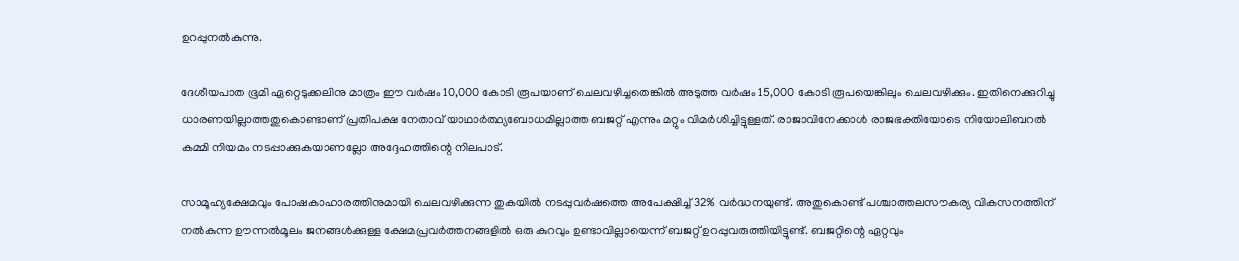ഉറപ്പുനൽകുന്നു.

ദേശീയപാത ഭൂമി ഏറ്റെടുക്കലിനു മാത്രം ഈ വർഷം 10,000 കോടി രൂപയാണ് ചെലവഴിച്ചതെങ്കിൽ അടുത്ത വർഷം 15,000 കോടി രൂപയെങ്കിലും ചെലവഴിക്കും. ഇതിനെക്കുറിച്ചു ധാരണയില്ലാത്തതുകൊണ്ടാണ് പ്രതിപക്ഷ നേതാവ് യാഥാർത്ഥ്യബോധമില്ലാത്ത ബജറ്റ് എന്നും മറ്റും വിമർശിച്ചിട്ടുള്ളത്. രാജാവിനേക്കാൾ രാജഭക്തിയോടെ നിയോലിബറൽ കമ്മി നിയമം നടപ്പാക്കുകയാണല്ലോ അദ്ദേഹത്തിന്റെ നിലപാട്.

സാമൂഹ്യക്ഷേമവും പോഷകാഹാരത്തിനുമായി ചെലവഴിക്കുന്ന തുകയിൽ നടപ്പുവർഷത്തെ അപേക്ഷിച്ച് 32% വർദ്ധനയുണ്ട്. അതുകൊണ്ട് പശ്ചാത്തലസൗകര്യ വികസനത്തിന് നൽകുന്ന ഊന്നൽമൂലം ജനങ്ങൾക്കുള്ള ക്ഷേമപ്രവർത്തനങ്ങളിൽ ഒരു കുറവും ഉണ്ടാവില്ലായെന്ന് ബജറ്റ് ഉറപ്പുവരുത്തിയിട്ടുണ്ട്. ബജറ്റിന്റെ ഏറ്റവും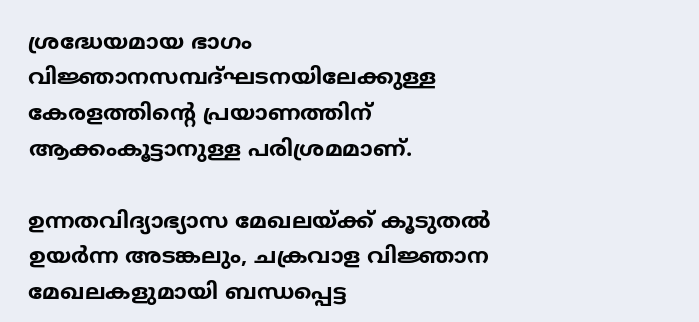ശ്രദ്ധേയമായ ഭാഗം വിജ്ഞാനസമ്പദ്ഘടനയിലേക്കുള്ള കേരളത്തിന്റെ പ്രയാണത്തിന് ആക്കംകൂട്ടാനുള്ള പരിശ്രമമാണ്.

ഉന്നതവിദ്യാഭ്യാസ മേഖലയ്ക്ക് കൂടുതൽ ഉയർന്ന അടങ്കലും, ചക്രവാള വിജ്ഞാന മേഖലകളുമായി ബന്ധപ്പെട്ട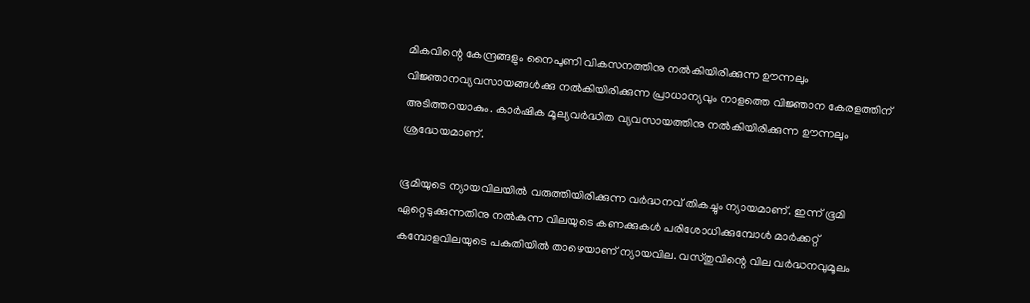മികവിന്റെ കേന്ദ്രങ്ങളും നൈപുണി വികസനത്തിനു നൽകിയിരിക്കുന്ന ഊന്നലും വിജ്ഞാനവ്യവസായങ്ങൾക്കു നൽകിയിരിക്കുന്ന പ്രാധാന്യവും നാളത്തെ വിജ്ഞാന കേരളത്തിന് അടിത്തറയാകും. കാർഷിക മൂല്യവർദ്ധിത വ്യവസായത്തിനു നൽകിയിരിക്കുന്ന ഊന്നലും ശ്രദ്ധേയമാണ്.

ഭൂമിയുടെ ന്യായവിലയിൽ വരുത്തിയിരിക്കുന്ന വർദ്ധനവ് തികച്ചും ന്യായമാണ്. ഇന്ന് ഭൂമി ഏറ്റെടുക്കുന്നതിനു നൽകുന്ന വിലയുടെ കണക്കുകൾ പരിശോധിക്കുമ്പോൾ മാർക്കറ്റ് കമ്പോളവിലയുടെ പകുതിയിൽ താഴെയാണ് ന്യായവില. വസ്തുവിന്റെ വില വർദ്ധനവുമൂലം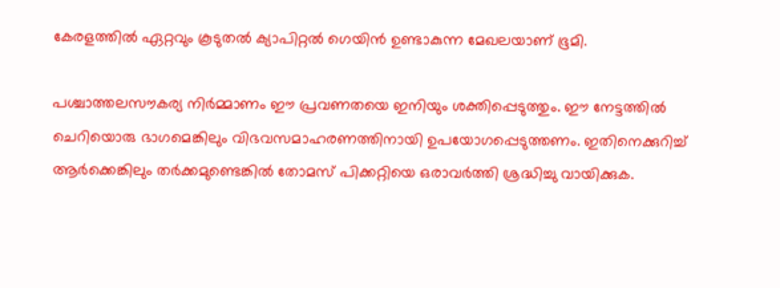കേരളത്തിൽ ഏറ്റവും കൂടുതൽ ക്യാപിറ്റൽ ഗെയിൻ ഉണ്ടാകുന്ന മേഖലയാണ് ഭൂമി.

പശ്ചാത്തലസൗകര്യ നിർമ്മാണം ഈ പ്രവണതയെ ഇനിയും ശക്തിപ്പെടുത്തും. ഈ നേട്ടത്തിൽ ചെറിയൊരു ഭാഗമെങ്കിലും വിഭവസമാഹരണത്തിനായി ഉപയോഗപ്പെടുത്തണം. ഇതിനെക്കുറിച്ച് ആർക്കെങ്കിലും തർക്കമുണ്ടെങ്കിൽ തോമസ് പിക്കറ്റിയെ ഒരാവർത്തി ശ്രദ്ധിച്ചു വായിക്കുക.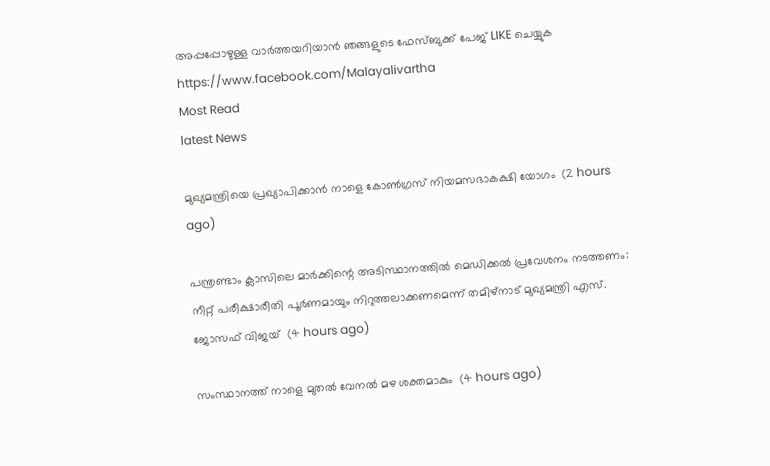അപ്പപ്പോഴുള്ള വാര്‍ത്തയറിയാന്‍ ഞങ്ങളുടെ ഫേസ്‌ബുക്ക്‌ പേജ് LIKE ചെയ്യുക
https://www.facebook.com/Malayalivartha
Most Read
latest News

മുഖ്യമന്ത്രിയെ പ്രഖ്യാപിക്കാന്‍ നാളെ കോണ്‍ഗ്രസ് നിയമസഭാകക്ഷി യോഗം  (2 hours ago)

പന്ത്രണ്ടാം ക്ലാസിലെ മാര്‍ക്കിന്റെ അടിസ്ഥാനത്തില്‍ മെഡിക്കല്‍ പ്രവേശനം നടത്തണം: നീറ്റ് പരീക്ഷാരീതി പൂര്‍ണമായും നിറുത്തലാക്കണമെന്ന് തമിഴ്‌നാട് മുഖ്യമന്ത്രി എസ്. ജോസഫ് വിജയ്  (4 hours ago)

സംസ്ഥാനത്ത് നാളെ മുതൽ വേനൽ മഴ ശക്തമാകും  (4 hours ago)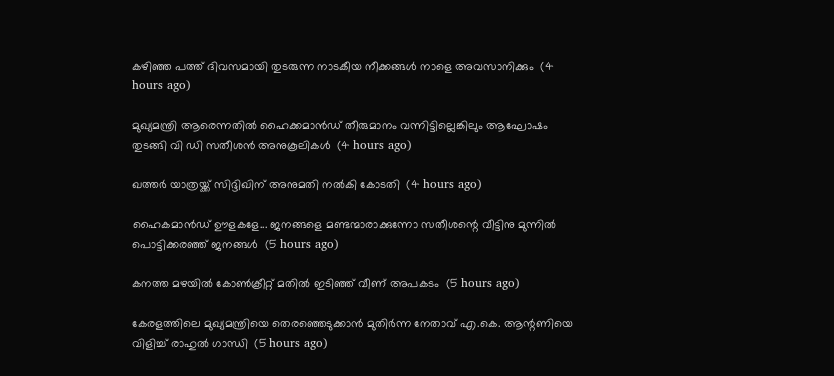കഴിഞ്ഞ പത്ത് ദിവസമായി തുടരുന്ന നാടകീയ നീക്കങ്ങള്‍ നാളെ അവസാനിക്കും  (4 hours ago)

മുഖ്യമന്ത്രി ആരെന്നതിൽ ഹൈക്കമാൻഡ് തീരുമാനം വന്നിട്ടില്ലെങ്കിലും ആഘോഷം തുടങ്ങി വി ഡി സതീശൻ അനുകൂലികൾ  (4 hours ago)

ഖത്തര്‍ യാത്രയ്ക്ക് സിദ്ദിഖിന് അനുമതി നല്‍കി കോടതി  (4 hours ago)

ഹൈകമാൻഡ്‌ ഊളകളേ... ജനങ്ങളെ മണ്ടന്മാരാക്കുന്നോ സതീശന്റെ വീട്ടിനു മുന്നിൽ പൊട്ടിക്കരഞ്ഞ് ജനങ്ങൾ  (5 hours ago)

കനത്ത മഴയില്‍ കോണ്‍ക്രീറ്റ് മതില്‍ ഇടിഞ്ഞ് വീണ് അപകടം  (5 hours ago)

കേരളത്തിലെ മുഖ്യമന്ത്രിയെ തെരഞ്ഞെടുക്കാൻ മുതിർന്ന നേതാവ് എ.കെ. ആന്റണിയെ വിളിച്ച് രാഹുൽ ഗാന്ധി  (5 hours ago)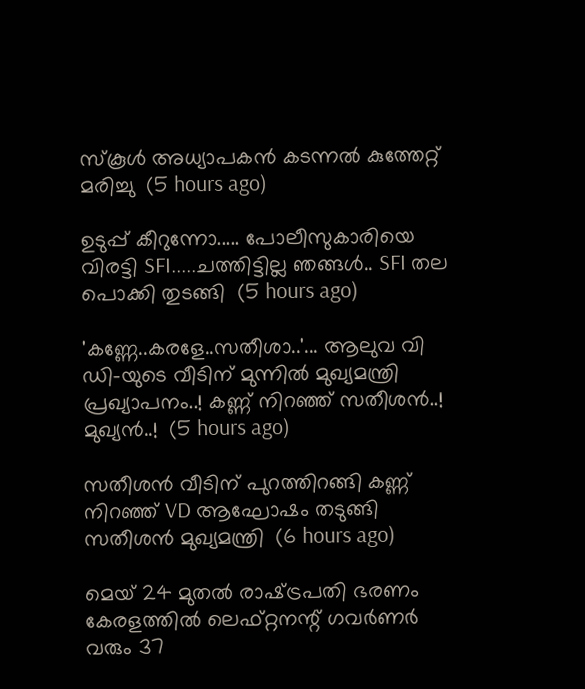സ്‌കൂള്‍ അധ്യാപകന്‍ കടന്നല്‍ കുത്തേറ്റ് മരിച്ചു  (5 hours ago)

ഉടുപ്പ് കീറുന്നോ..... പോലീസുകാരിയെ വിരട്ടി SFI.....ചത്തിട്ടില്ല ഞങ്ങൾ.. SFI തല പൊക്കി തുടങ്ങി  (5 hours ago)

'കണ്ണേ..കരളേ..സതീശാ..'... ആലുവ വി ഡി-യുടെ വീടിന് മുന്നിൽ മുഖ്യമന്ത്രി പ്രഖ്യാപനം..! കണ്ണ് നിറഞ്ഞ് സതീശൻ..! മുഖ്യൻ..!  (5 hours ago)

സതീശൻ വീടിന് പുറത്തിറങ്ങി കണ്ണ് നിറഞ്ഞ് VD ആഘോഷം തടുങ്ങി സതീശൻ മുഖ്യമന്ത്രി  (6 hours ago)

മെയ് 24 മുതൽ രാഷ്‌ട്രപതി ഭരണം കേരളത്തിൽ ലെഫ്റ്റനന്റ് ഗവർണർ വരും 37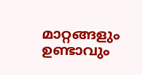മാറ്റങ്ങളും ഉണ്ടാവും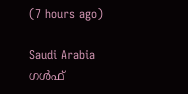(7 hours ago)

Saudi Arabia ഗൾഫ്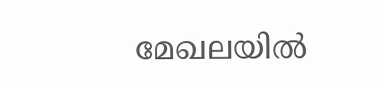മേഖലയിൽ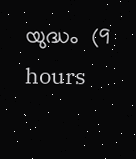യുദ്ധം  (9 hours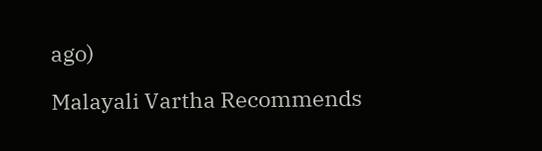ago)

Malayali Vartha Recommends